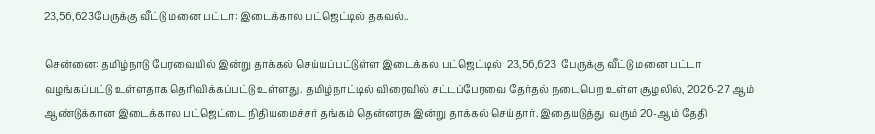23,56,623பேருக்கு வீட்டு மனை பட்டா: இடைக்கால பட்ஜெட்டில் தகவல்..

சென்னை: தமிழ்நாடு பேரவையில் இன்று தாக்கல் செய்யப்பட்டுள்ள இடைக்கல பட்ஜெட்டில்  23,56,623  பேருக்கு வீட்டு மனை பட்டா வழங்கப்பட்டு உள்ளதாக தெரிவிக்கப்பட்டு உள்ளது. தமிழ்நாட்டில் விரைவில் சட்டப்பேரவை தேர்தல் நடைபெற உள்ள சூழலில், 2026-27 ஆம் ஆண்டுக்கான இடைக்கால பட்ஜெட்டை நிதியமைச்சர் தங்கம் தென்னரசு இன்று தாக்கல் செய்தார். இதையடுத்து  வரும் 20-ஆம் தேதி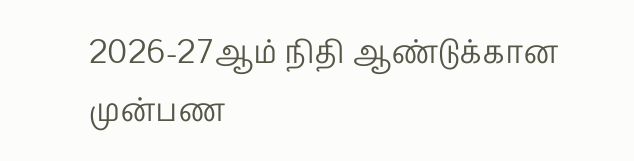2026-27ஆம் நிதி ஆண்டுக்கான முன்பண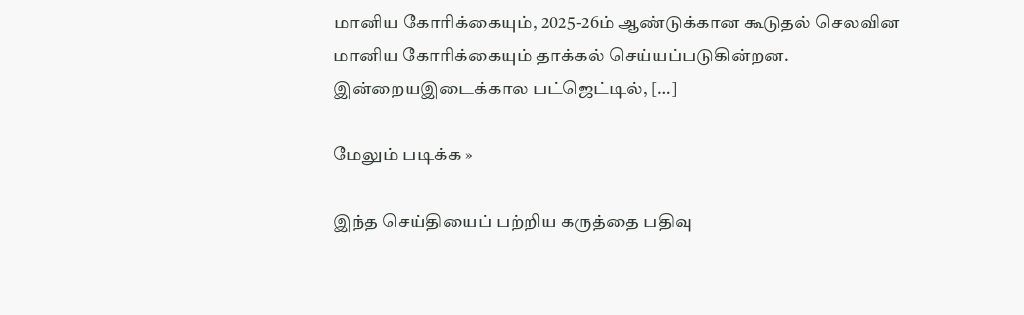மானிய கோரிக்கையும், 2025-26ம் ஆண்டுக்கான கூடுதல் செலவின மானிய கோரிக்கையும் தாக்கல் செய்யப்படுகின்றன. இன்றையஇடைக்கால பட்ஜெட்டில், […]

மேலும் படிக்க »

இந்த செய்தியைப் பற்றிய கருத்தை பதிவு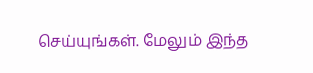செய்யுங்கள். மேலும் இந்த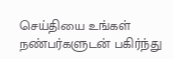செய்தியை உங்கள் நண்பர்களுடன் பகிர்ந்து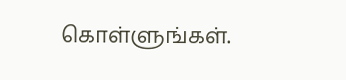கொள்ளுங்கள்.